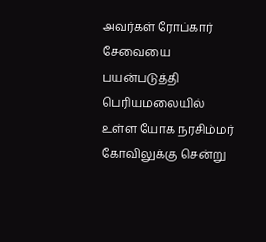அவர்கள் ரோப்கார் சேவையை பயன்படுத்தி பெரியமலையில் உள்ள யோக நரசிம்மர் கோவிலுக்கு சென்று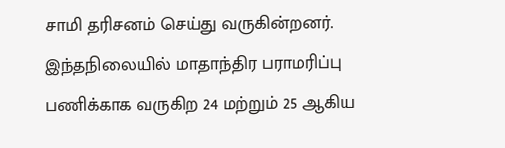சாமி தரிசனம் செய்து வருகின்றனர். இந்தநிலையில் மாதாந்திர பராமரிப்பு பணிக்காக வருகிற 24 மற்றும் 25 ஆகிய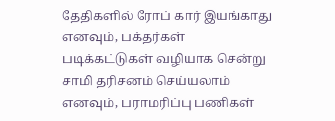தேதிகளில் ரோப் கார் இயங்காது எனவும், பக்தர்கள் படிக்கட்டுகள் வழியாக சென்று சாமி தரிசனம் செய்யலாம் எனவும், பராமரிப்பு பணிகள்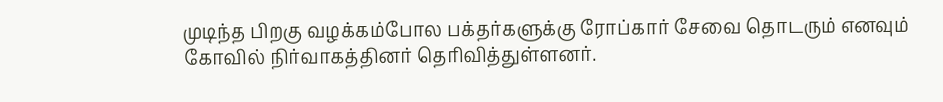முடிந்த பிறகு வழக்கம்போல பக்தர்களுக்கு ரோப்கார் சேவை தொடரும் எனவும் கோவில் நிர்வாகத்தினர் தெரிவித்துள்ளனர்.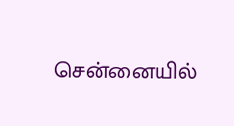சென்னையில்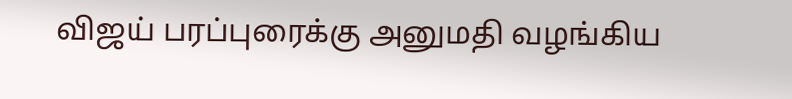விஜய் பரப்புரைக்கு அனுமதி வழங்கிய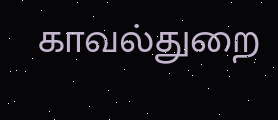காவல்துறை